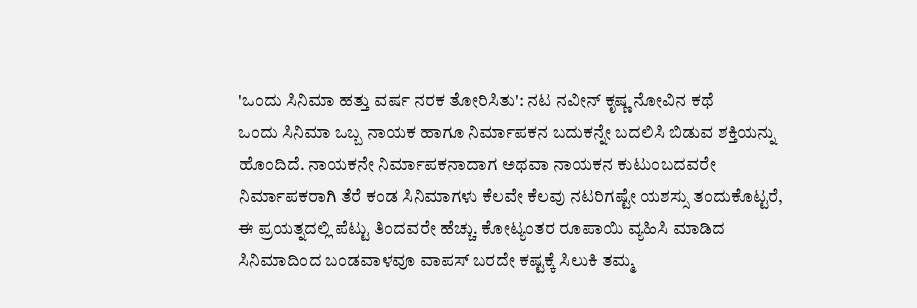'ಒಂದು ಸಿನಿಮಾ ಹತ್ತು ವರ್ಷ ನರಕ ತೋರಿಸಿತು': ನಟ ನವೀನ್ ಕೃಷ್ಣ ನೋವಿನ ಕಥೆ
ಒಂದು ಸಿನಿಮಾ ಒಬ್ಬ ನಾಯಕ ಹಾಗೂ ನಿರ್ಮಾಪಕನ ಬದುಕನ್ನೇ ಬದಲಿಸಿ ಬಿಡುವ ಶಕ್ತಿಯನ್ನು ಹೊಂದಿದೆ. ನಾಯಕನೇ ನಿರ್ಮಾಪಕನಾದಾಗ ಅಥವಾ ನಾಯಕನ ಕುಟುಂಬದವರೇ ನಿರ್ಮಾಪಕರಾಗಿ ತೆರೆ ಕಂಡ ಸಿನಿಮಾಗಳು ಕೆಲವೇ ಕೆಲವು ನಟರಿಗಷ್ಟೇ ಯಶಸ್ಸು ತಂದುಕೊಟ್ಟರೆ, ಈ ಪ್ರಯತ್ನದಲ್ಲಿ ಪೆಟ್ಟು ತಿಂದವರೇ ಹೆಚ್ಚು. ಕೋಟ್ಯಂತರ ರೂಪಾಯಿ ವ್ಯಹಿಸಿ ಮಾಡಿದ ಸಿನಿಮಾದಿಂದ ಬಂಡವಾಳವೂ ವಾಪಸ್ ಬರದೇ ಕಷ್ಟಕ್ಕೆ ಸಿಲುಕಿ ತಮ್ಮ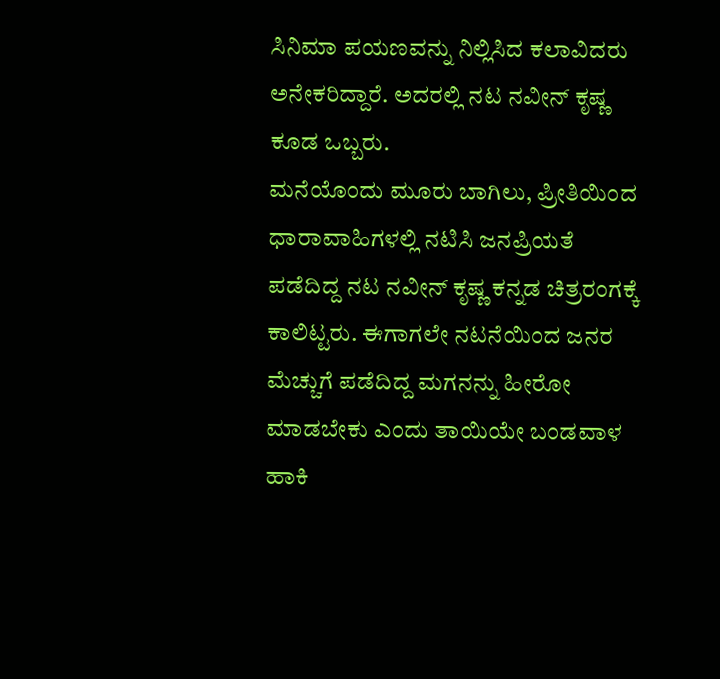ಸಿನಿಮಾ ಪಯಣವನ್ನು ನಿಲ್ಲಿಸಿದ ಕಲಾವಿದರು ಅನೇಕರಿದ್ದಾರೆ. ಅದರಲ್ಲಿ ನಟ ನವೀನ್ ಕೃಷ್ಣ ಕೂಡ ಒಬ್ಬರು.
ಮನೆಯೊಂದು ಮೂರು ಬಾಗಿಲು, ಪ್ರೀತಿಯಿಂದ ಧಾರಾವಾಹಿಗಳಲ್ಲಿ ನಟಿಸಿ ಜನಪ್ರಿಯತೆ ಪಡೆದಿದ್ದ ನಟ ನವೀನ್ ಕೃಷ್ಣ ಕನ್ನಡ ಚಿತ್ರರಂಗಕ್ಕೆ ಕಾಲಿಟ್ಟರು. ಈಗಾಗಲೇ ನಟನೆಯಿಂದ ಜನರ ಮೆಚ್ಚುಗೆ ಪಡೆದಿದ್ದ ಮಗನನ್ನು ಹೀರೋ ಮಾಡಬೇಕು ಎಂದು ತಾಯಿಯೇ ಬಂಡವಾಳ ಹಾಕಿ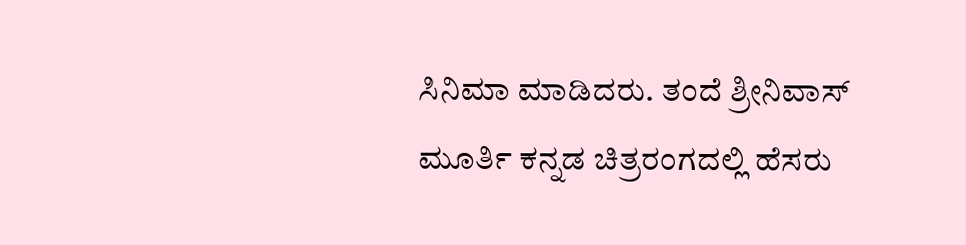ಸಿನಿಮಾ ಮಾಡಿದರು. ತಂದೆ ಶ್ರೀನಿವಾಸ್ ಮೂರ್ತಿ ಕನ್ನಡ ಚಿತ್ರರಂಗದಲ್ಲಿ ಹೆಸರು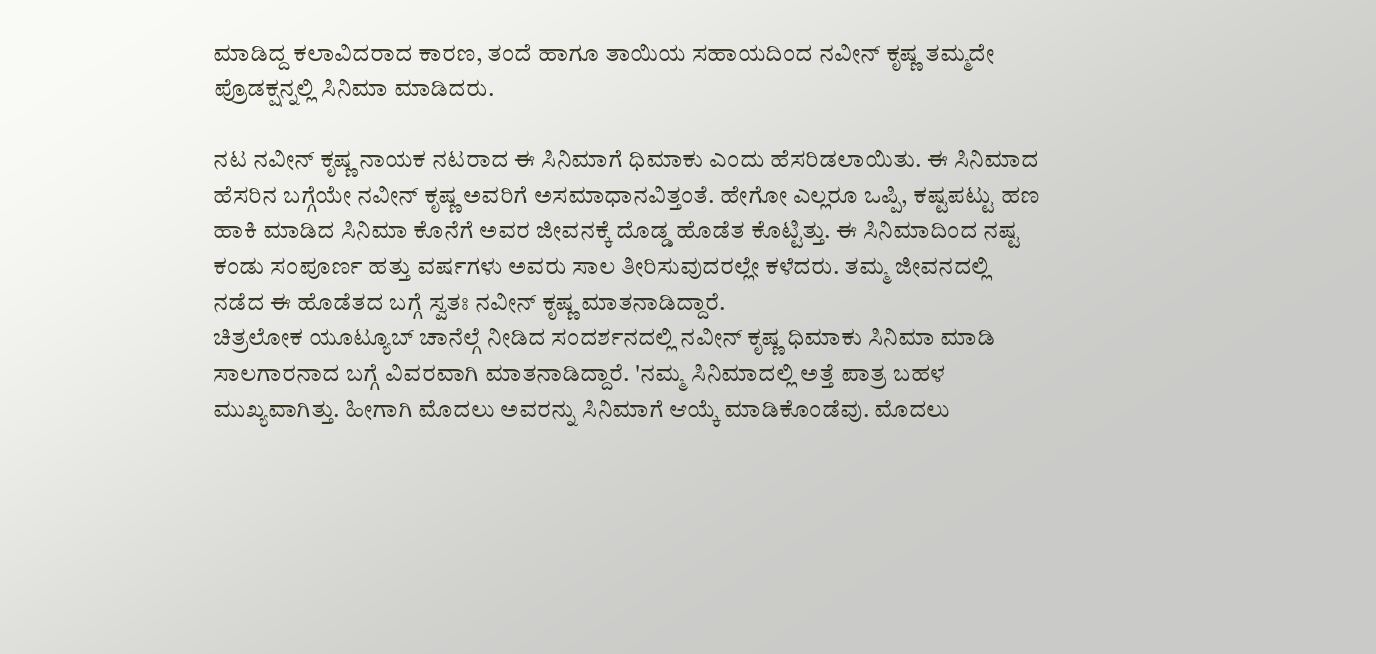ಮಾಡಿದ್ದ ಕಲಾವಿದರಾದ ಕಾರಣ, ತಂದೆ ಹಾಗೂ ತಾಯಿಯ ಸಹಾಯದಿಂದ ನವೀನ್ ಕೃಷ್ಣ ತಮ್ಮದೇ ಪ್ರೊಡಕ್ಷನ್ನಲ್ಲಿ ಸಿನಿಮಾ ಮಾಡಿದರು.

ನಟ ನವೀನ್ ಕೃಷ್ಣ ನಾಯಕ ನಟರಾದ ಈ ಸಿನಿಮಾಗೆ ಧಿಮಾಕು ಎಂದು ಹೆಸರಿಡಲಾಯಿತು. ಈ ಸಿನಿಮಾದ ಹೆಸರಿನ ಬಗ್ಗೆಯೇ ನವೀನ್ ಕೃಷ್ಣ ಅವರಿಗೆ ಅಸಮಾಧಾನವಿತ್ತಂತೆ. ಹೇಗೋ ಎಲ್ಲರೂ ಒಪ್ಪಿ, ಕಷ್ಟಪಟ್ಟು ಹಣ ಹಾಕಿ ಮಾಡಿದ ಸಿನಿಮಾ ಕೊನೆಗೆ ಅವರ ಜೀವನಕ್ಕೆ ದೊಡ್ಡ ಹೊಡೆತ ಕೊಟ್ಟಿತ್ತು. ಈ ಸಿನಿಮಾದಿಂದ ನಷ್ಟ ಕಂಡು ಸಂಪೂರ್ಣ ಹತ್ತು ವರ್ಷಗಳು ಅವರು ಸಾಲ ತೀರಿಸುವುದರಲ್ಲೇ ಕಳೆದರು. ತಮ್ಮ ಜೀವನದಲ್ಲಿ ನಡೆದ ಈ ಹೊಡೆತದ ಬಗ್ಗೆ ಸ್ವತಃ ನವೀನ್ ಕೃಷ್ಣ ಮಾತನಾಡಿದ್ದಾರೆ.
ಚಿತ್ರಲೋಕ ಯೂಟ್ಯೂಬ್ ಚಾನೆಲ್ಗೆ ನೀಡಿದ ಸಂದರ್ಶನದಲ್ಲಿ ನವೀನ್ ಕೃಷ್ಣ ಧಿಮಾಕು ಸಿನಿಮಾ ಮಾಡಿ ಸಾಲಗಾರನಾದ ಬಗ್ಗೆ ವಿವರವಾಗಿ ಮಾತನಾಡಿದ್ದಾರೆ. 'ನಮ್ಮ ಸಿನಿಮಾದಲ್ಲಿ ಅತ್ತೆ ಪಾತ್ರ ಬಹಳ ಮುಖ್ಯವಾಗಿತ್ತು. ಹೀಗಾಗಿ ಮೊದಲು ಅವರನ್ನು ಸಿನಿಮಾಗೆ ಆಯ್ಕೆ ಮಾಡಿಕೊಂಡೆವು. ಮೊದಲು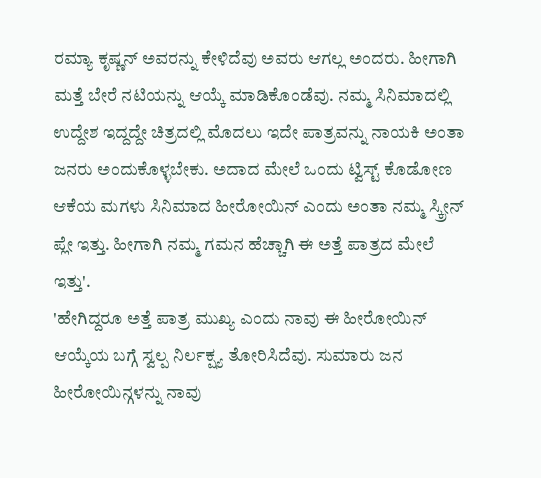ರಮ್ಯಾ ಕೃಷ್ಣನ್ ಅವರನ್ನು ಕೇಳಿದೆವು ಅವರು ಆಗಲ್ಲ ಅಂದರು. ಹೀಗಾಗಿ ಮತ್ತೆ ಬೇರೆ ನಟಿಯನ್ನು ಆಯ್ಕೆ ಮಾಡಿಕೊಂಡೆವು. ನಮ್ಮ ಸಿನಿಮಾದಲ್ಲಿ ಉದ್ದೇಶ ಇದ್ದದ್ದೇ ಚಿತ್ರದಲ್ಲಿ ಮೊದಲು ಇದೇ ಪಾತ್ರವನ್ನು ನಾಯಕಿ ಅಂತಾ ಜನರು ಅಂದುಕೊಳ್ಳಬೇಕು. ಅದಾದ ಮೇಲೆ ಒಂದು ಟ್ವಿಸ್ಟ್ ಕೊಡೋಣ ಆಕೆಯ ಮಗಳು ಸಿನಿಮಾದ ಹೀರೋಯಿನ್ ಎಂದು ಅಂತಾ ನಮ್ಮ ಸ್ಕ್ರೀನ್ ಪ್ಲೇ ಇತ್ತು. ಹೀಗಾಗಿ ನಮ್ಮ ಗಮನ ಹೆಚ್ಚಾಗಿ ಈ ಅತ್ತೆ ಪಾತ್ರದ ಮೇಲೆ ಇತ್ತು'.
'ಹೇಗಿದ್ದರೂ ಅತ್ತೆ ಪಾತ್ರ ಮುಖ್ಯ ಎಂದು ನಾವು ಈ ಹೀರೋಯಿನ್ ಆಯ್ಕೆಯ ಬಗ್ಗೆ ಸ್ವಲ್ಪ ನಿರ್ಲಕ್ಷ್ಯ ತೋರಿಸಿದೆವು. ಸುಮಾರು ಜನ ಹೀರೋಯಿನ್ಗಳನ್ನು ನಾವು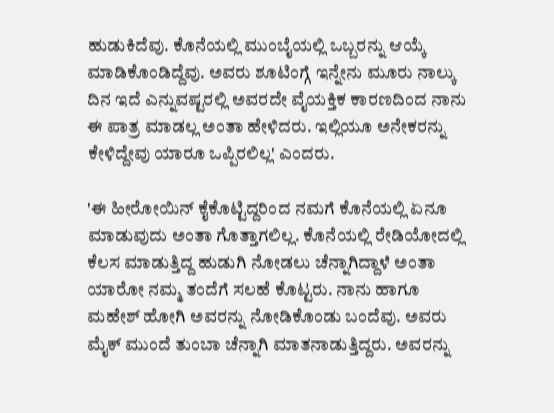ಹುಡುಕಿದೆವು. ಕೊನೆಯಲ್ಲಿ ಮುಂಬೈಯಲ್ಲಿ ಒಬ್ಬರನ್ನು ಆಯ್ಕೆ ಮಾಡಿಕೊಂಡಿದ್ದೆವು. ಅವರು ಶೂಟಿಂಗ್ಗೆ ಇನ್ನೇನು ಮೂರು ನಾಲ್ಕು ದಿನ ಇದೆ ಎನ್ನುವಷ್ಟರಲ್ಲಿ ಅವರದೇ ವೈಯಕ್ತಿಕ ಕಾರಣದಿಂದ ನಾನು ಈ ಪಾತ್ರ ಮಾಡಲ್ಲ ಅಂತಾ ಹೇಳಿದರು. ಇಲ್ಲಿಯೂ ಅನೇಕರನ್ನು ಕೇಳಿದ್ದೇವು ಯಾರೂ ಒಪ್ಪಿರಲಿಲ್ಲ' ಎಂದರು.

'ಈ ಹೀರೋಯಿನ್ ಕೈಕೊಟ್ಟಿದ್ದರಿಂದ ನಮಗೆ ಕೊನೆಯಲ್ಲಿ ಏನೂ ಮಾಡುವುದು ಅಂತಾ ಗೊತ್ತಾಗಲಿಲ್ಲ. ಕೊನೆಯಲ್ಲಿ ರೇಡಿಯೋದಲ್ಲಿ ಕೆಲಸ ಮಾಡುತ್ತಿದ್ದ ಹುಡುಗಿ ನೋಡಲು ಚೆನ್ನಾಗಿದ್ದಾಳೆ ಅಂತಾ ಯಾರೋ ನಮ್ಮ ತಂದೆಗೆ ಸಲಹೆ ಕೊಟ್ಟರು. ನಾನು ಹಾಗೂ ಮಹೇಶ್ ಹೋಗಿ ಅವರನ್ನು ನೋಡಿಕೊಂಡು ಬಂದೆವು. ಅವರು ಮೈಕ್ ಮುಂದೆ ತುಂಬಾ ಚೆನ್ನಾಗಿ ಮಾತನಾಡುತ್ತಿದ್ದರು. ಅವರನ್ನು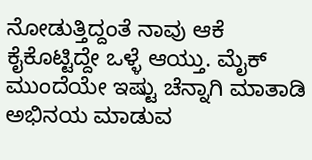ನೋಡುತ್ತಿದ್ದಂತೆ ನಾವು ಆಕೆ ಕೈಕೊಟ್ಟಿದ್ದೇ ಒಳ್ಳೆ ಆಯ್ತು. ಮೈಕ್ ಮುಂದೆಯೇ ಇಷ್ಟು ಚೆನ್ನಾಗಿ ಮಾತಾಡಿ ಅಭಿನಯ ಮಾಡುವ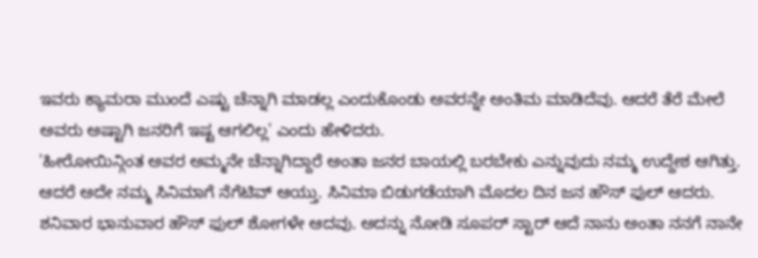ಇವರು ಕ್ಯಾಮರಾ ಮುಂದೆ ಎಷ್ಟು ಚೆನ್ನಾಗಿ ಮಾಡಲ್ಲ ಎಂದುಕೊಂಡು ಅವರನ್ನೇ ಅಂತಿಮ ಮಾಡಿದೆವು. ಆದರೆ ತೆರೆ ಮೇಲೆ ಅವರು ಅಷ್ಟಾಗಿ ಜನರಿಗೆ ಇಷ್ಟ ಆಗಲಿಲ್ಲ' ಎಂದು ಹೇಳಿದರು.
'ಹೀರೋಯಿನ್ಗಿಂತ ಅವರ ಅಮ್ಮನೇ ಚೆನ್ನಾಗಿದ್ದಾರೆ ಅಂತಾ ಜನರ ಬಾಯಲ್ಲಿ ಬರಬೇಕು ಎನ್ನುವುದು ನಮ್ಮ ಉದ್ದೇಶ ಆಗಿತ್ತು. ಆದರೆ ಅದೇ ನಮ್ಮ ಸಿನಿಮಾಗೆ ನೆಗೆಟಿವ್ ಆಯ್ತು. ಸಿನಿಮಾ ಬಿಡುಗಡೆಯಾಗಿ ಮೊದಲ ದಿನ ಜನ ಹೌಸ್ ಫುಲ್ ಆದರು. ಶನಿವಾರ ಭಾನುವಾರ ಹೌಸ್ ಫುಲ್ ಶೋಗಳೇ ಆದವು. ಅದನ್ನು ನೋಡಿ ಸೂಪರ್ ಸ್ಟಾರ್ ಆದೆ ನಾನು ಅಂತಾ ನನಗೆ ನಾನೇ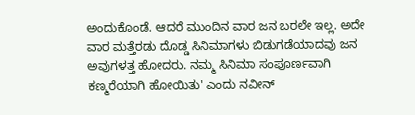ಅಂದುಕೊಂಡೆ. ಆದರೆ ಮುಂದಿನ ವಾರ ಜನ ಬರಲೇ ಇಲ್ಲ. ಅದೇ ವಾರ ಮತ್ತೆರಡು ದೊಡ್ಡ ಸಿನಿಮಾಗಳು ಬಿಡುಗಡೆಯಾದವು ಜನ ಅವುಗಳತ್ತ ಹೋದರು. ನಮ್ಮ ಸಿನಿಮಾ ಸಂಪೂರ್ಣವಾಗಿ ಕಣ್ಮರೆಯಾಗಿ ಹೋಯಿತು' ಎಂದು ನವೀನ್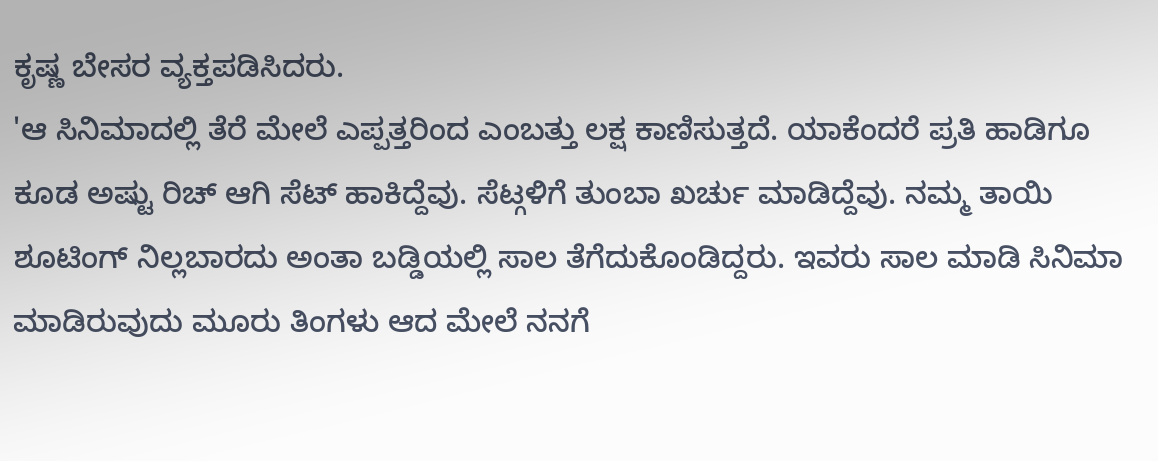ಕೃಷ್ಣ ಬೇಸರ ವ್ಯಕ್ತಪಡಿಸಿದರು.
'ಆ ಸಿನಿಮಾದಲ್ಲಿ ತೆರೆ ಮೇಲೆ ಎಪ್ಪತ್ತರಿಂದ ಎಂಬತ್ತು ಲಕ್ಷ ಕಾಣಿಸುತ್ತದೆ. ಯಾಕೆಂದರೆ ಪ್ರತಿ ಹಾಡಿಗೂ ಕೂಡ ಅಷ್ಟು ರಿಚ್ ಆಗಿ ಸೆಟ್ ಹಾಕಿದ್ದೆವು. ಸೆಟ್ಗಳಿಗೆ ತುಂಬಾ ಖರ್ಚು ಮಾಡಿದ್ದೆವು. ನಮ್ಮ ತಾಯಿ ಶೂಟಿಂಗ್ ನಿಲ್ಲಬಾರದು ಅಂತಾ ಬಡ್ಡಿಯಲ್ಲಿ ಸಾಲ ತೆಗೆದುಕೊಂಡಿದ್ದರು. ಇವರು ಸಾಲ ಮಾಡಿ ಸಿನಿಮಾ ಮಾಡಿರುವುದು ಮೂರು ತಿಂಗಳು ಆದ ಮೇಲೆ ನನಗೆ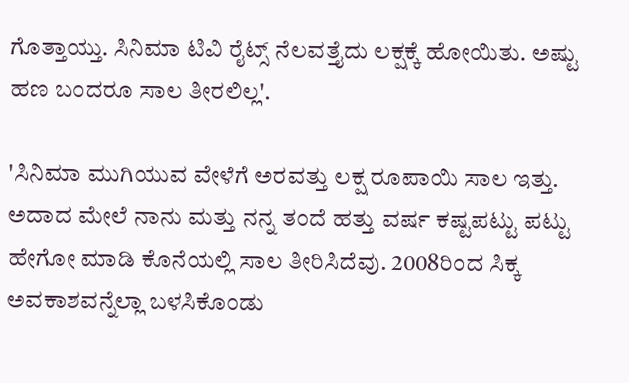ಗೊತ್ತಾಯ್ತು. ಸಿನಿಮಾ ಟಿವಿ ರೈಟ್ಸ್ ನೆಲವತ್ತೈದು ಲಕ್ಷಕ್ಕೆ ಹೋಯಿತು. ಅಷ್ಟು ಹಣ ಬಂದರೂ ಸಾಲ ತೀರಲಿಲ್ಲ'.

'ಸಿನಿಮಾ ಮುಗಿಯುವ ವೇಳೆಗೆ ಅರವತ್ತು ಲಕ್ಷ ರೂಪಾಯಿ ಸಾಲ ಇತ್ತು. ಅದಾದ ಮೇಲೆ ನಾನು ಮತ್ತು ನನ್ನ ತಂದೆ ಹತ್ತು ವರ್ಷ ಕಷ್ಟಪಟ್ಟು ಪಟ್ಟು ಹೇಗೋ ಮಾಡಿ ಕೊನೆಯಲ್ಲಿ ಸಾಲ ತೀರಿಸಿದೆವು. 2008ರಿಂದ ಸಿಕ್ಕ ಅವಕಾಶವನ್ನೆಲ್ಲಾ ಬಳಸಿಕೊಂಡು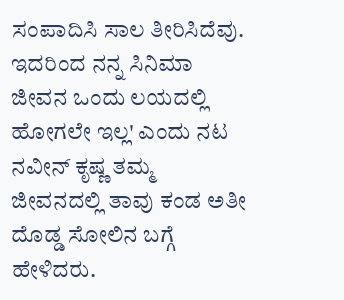ಸಂಪಾದಿಸಿ ಸಾಲ ತೀರಿಸಿದೆವು. ಇದರಿಂದ ನನ್ನ ಸಿನಿಮಾ ಜೀವನ ಒಂದು ಲಯದಲ್ಲಿ ಹೋಗಲೇ ಇಲ್ಲ' ಎಂದು ನಟ ನವೀನ್ ಕೃಷ್ಣ ತಮ್ಮ ಜೀವನದಲ್ಲಿ ತಾವು ಕಂಡ ಅತೀ ದೊಡ್ಡ ಸೋಲಿನ ಬಗ್ಗೆ ಹೇಳಿದರು.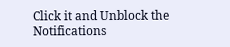Click it and Unblock the Notifications